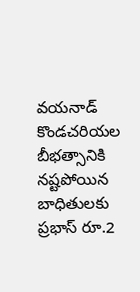వయనాడ్ కొండచరియల బీభత్సానికి నష్టపోయిన బాధితులకు ప్రభాస్ రూ.2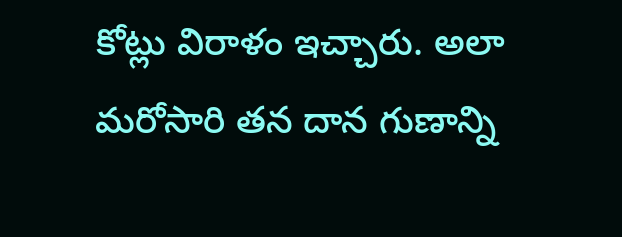కోట్లు విరాళం ఇచ్చారు. అలా మరోసారి తన దాన గుణాన్ని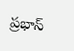ప్రభాస్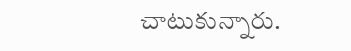చాటుకున్నారు.